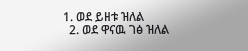1. ወደ ይዘቱ ዝለል
  2. ወደ ዋናዉ ገፅ ዝለል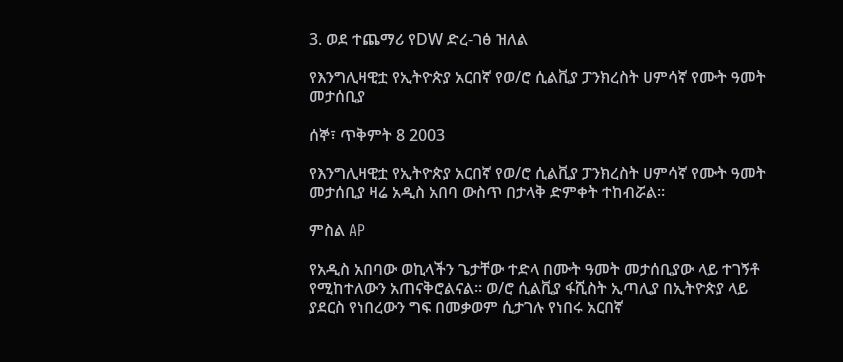3. ወደ ተጨማሪ የDW ድረ-ገፅ ዝለል

የእንግሊዛዊቷ የኢትዮጵያ አርበኛ የወ/ሮ ሲልቪያ ፓንክረስት ሀምሳኛ የሙት ዓመት መታሰቢያ

ሰኞ፣ ጥቅምት 8 2003

የእንግሊዛዊቷ የኢትዮጵያ አርበኛ የወ/ሮ ሲልቪያ ፓንክረስት ሀምሳኛ የሙት ዓመት መታሰቢያ ዛሬ አዲስ አበባ ውስጥ በታላቅ ድምቀት ተከብሯል።

ምስል AP

የአዲስ አበባው ወኪላችን ጌታቸው ተድላ በሙት ዓመት መታሰቢያው ላይ ተገኝቶ የሚከተለውን አጠናቅሮልናል። ወ/ሮ ሲልቪያ ፋሺስት ኢጣሊያ በኢትዮጵያ ላይ ያደርስ የነበረውን ግፍ በመቃወም ሲታገሉ የነበሩ አርበኛ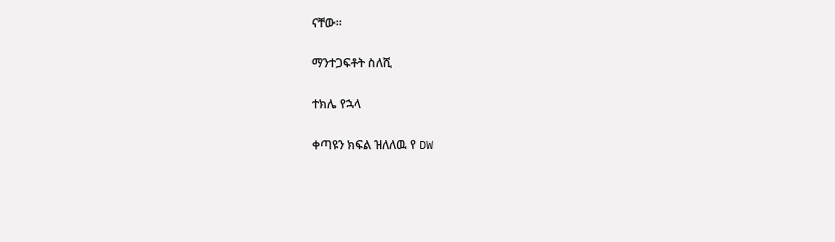ናቸው።

ማንተጋፍቶት ስለሺ

ተክሌ የኋላ

ቀጣዩን ክፍል ዝለለዉ የ DW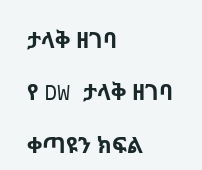ታላቅ ዘገባ

የ DW ታላቅ ዘገባ

ቀጣዩን ክፍል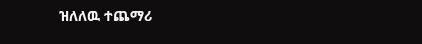ዝለለዉ ተጨማሪ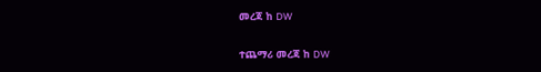መረጃ ከ DW

ተጨማሪ መረጃ ከ DW